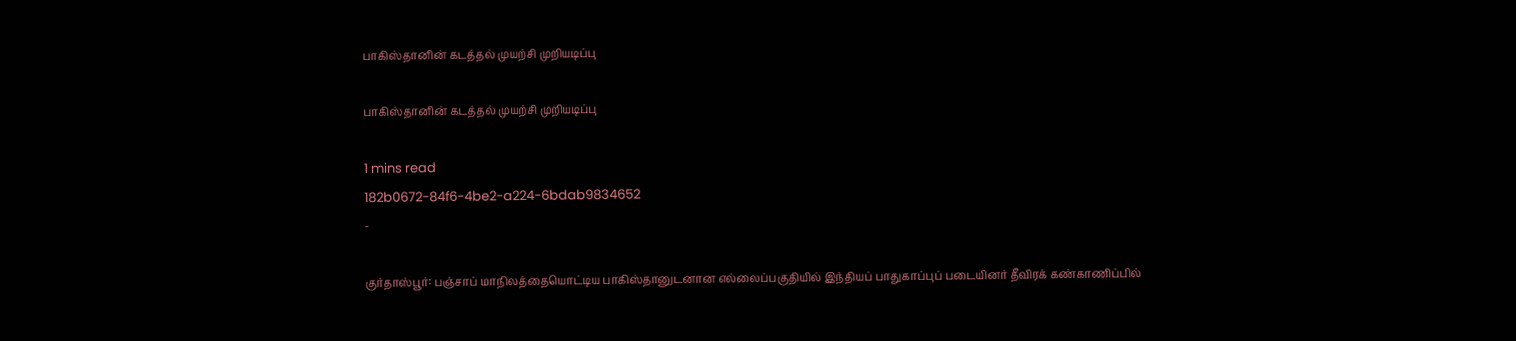பாகிஸ்தானின் கடத்தல் முயற்சி முறியடிப்பு

பாகிஸ்தானின் கடத்தல் முயற்சி முறியடிப்பு

1 mins read
182b0672-84f6-4be2-a224-6bdab9834652
-

குர்தாஸ்பூர்: பஞ்சாப் மாநிலத்தையொட்டிய பாகிஸ்தானுடனான எல்லைப்பகுதியில் இந்தியப் பாதுகாப்புப் படையினர் தீவிரக் கண்காணிப்பில்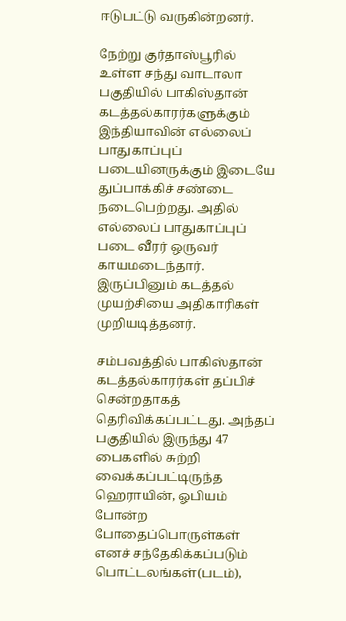ஈடுபட்டு வருகின்றனர்.

நேற்று குர்தாஸ்பூரில் உள்ள சந்து வாடாலா பகுதியில் பாகிஸ்தான் கடத்தல்காரர்களுக்கும் இந்தியாவின் எல்லைப் பாதுகாப்புப் படையினருக்கும் இடையே துப்பாக்கிச் சண்டை நடைபெற்றது. அதில் எல்லைப் பாதுகாப்புப் படை வீரர் ஒருவர் காயமடைந்தார். இருப்பினும் கடத்தல் முயற்சியை அதிகாரிகள் முறியடித்தனர்.

சம்பவத்தில் பாகிஸ்தான் கடத்தல்காரர்கள் தப்பிச் சென்றதாகத் தெரிவிக்கப்பட்டது. அந்தப் பகுதியில் இருந்து 47 பைகளில் சுற்றி வைக்கப்பட்டிருந்த ஹெராயின், ஓபியம் போன்ற போதைப்பொருள்கள் எனச் சந்தேகிக்கப்படும் பொட்டலங்கள்(படம்),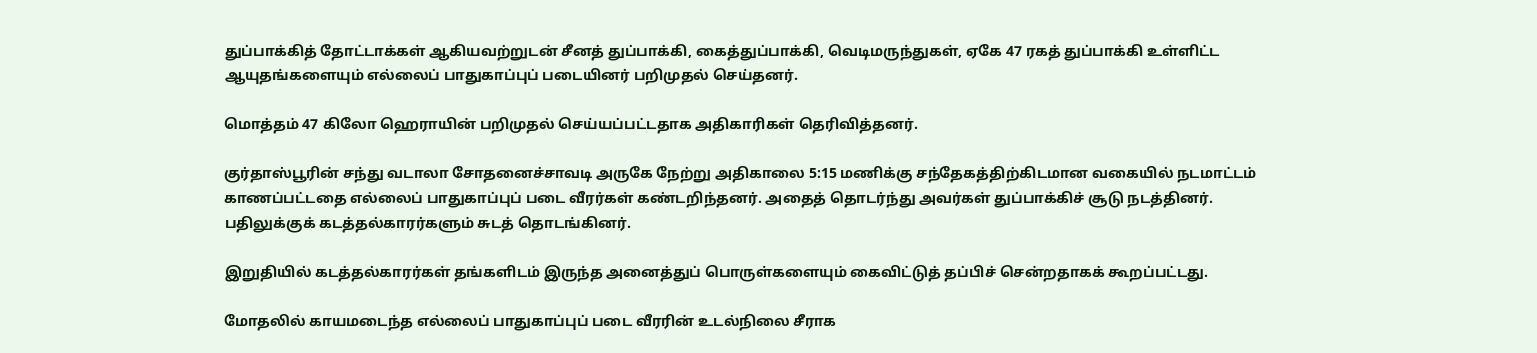துப்பாக்கித் தோட்டாக்கள் ஆகியவற்றுடன் சீனத் துப்பாக்கி, கைத்துப்பாக்கி, வெடிமருந்துகள், ஏகே 47 ரகத் துப்பாக்கி உள்ளிட்ட ஆயுதங்களையும் எல்லைப் பாதுகாப்புப் படையினர் பறிமுதல் செய்தனர்.

மொத்தம் 47 கிலோ ஹெராயின் பறிமுதல் செய்யப்பட்டதாக அதிகாரிகள் தெரிவித்தனர்.

குர்தாஸ்பூரின் சந்து வடாலா சோதனைச்சாவடி அருகே நேற்று அதிகாலை 5:15 மணிக்கு சந்தேகத்திற்கிடமான வகையில் நடமாட்டம் காணப்பட்டதை எல்லைப் பாதுகாப்புப் படை வீரர்கள் கண்டறிந்தனர். அதைத் தொடர்ந்து அவர்கள் துப்பாக்கிச் சூடு நடத்தினர். பதிலுக்குக் கடத்தல்காரர்களும் சுடத் தொடங்கினர்.

இறுதியில் கடத்தல்காரர்கள் தங்களிடம் இருந்த அனைத்துப் பொருள்களையும் கைவிட்டுத் தப்பிச் சென்றதாகக் கூறப்பட்டது.

மோதலில் காயமடைந்த எல்லைப் பாதுகாப்புப் படை வீரரின் உடல்நிலை சீராக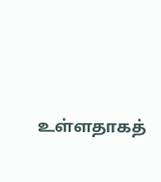உள்ளதாகத்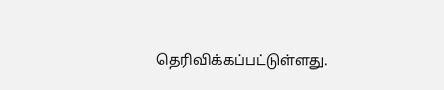தெரிவிக்கப்பட்டுள்ளது.